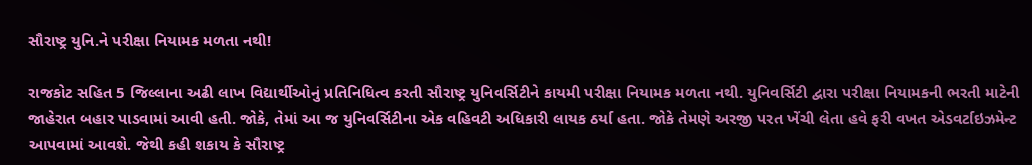સૌરાષ્ટ્ર યુનિ.ને પરીક્ષા નિયામક મળતા નથી!

રાજકોટ સહિત 5 જિલ્લાના અઢી લાખ વિદ્યાર્થીઓનું પ્રતિનિધિત્વ કરતી સૌરાષ્ટ્ર યુનિવર્સિટીને કાયમી પરીક્ષા નિયામક મળતા નથી. યુનિવર્સિટી દ્વારા પરીક્ષા નિયામકની ભરતી માટેની જાહેરાત બહાર પાડવામાં આવી હતી. જોકે, તેમાં આ જ યુનિવર્સિટીના એક વહિવટી અધિકારી લાયક ઠર્યા હતા. જોકે તેમણે અરજી પરત ખેંચી લેતા હવે ફરી વખત એડવર્ટાઇઝમેન્ટ આપવામાં આવશે. જેથી કહી શકાય કે સૌરાષ્ટ્ર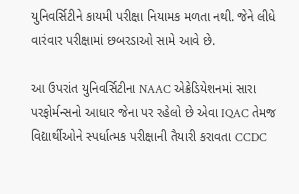યુનિવર્સિટીને કાયમી પરીક્ષા નિયામક મળતા નથી. જેને લીધે વારંવાર પરીક્ષામાં છબરડાઓ સામે આવે છે.

આ ઉપરાંત યુનિવર્સિટીના NAAC એક્રેડિયેશનમાં સારા પરફોર્મન્સનો આધાર જેના પર રહેલો છે એવા IQAC તેમજ વિદ્યાર્થીઓને સ્પર્ધાત્મક પરીક્ષાની તૈયારી કરાવતા CCDC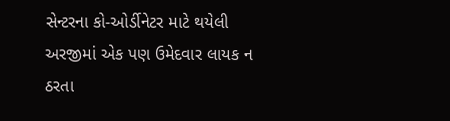સેન્ટરના કો-ઓર્ડીનેટર માટે થયેલી અરજીમાં એક પણ ઉમેદવાર લાયક ન ઠરતા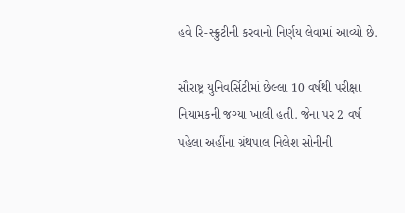હવે રિ-સ્ક્રુટીની કરવાનો નિર્ણય લેવામાં આવ્યો છે.

સૌરાષ્ટ્ર યુનિવર્સિટીમાં છેલ્લા 10 વર્ષથી પરીક્ષા નિયામકની જગ્યા ખાલી હતી. જેના પર 2 વર્ષ પહેલા અહીંના ગ્રંથપાલ નિલેશ સોનીની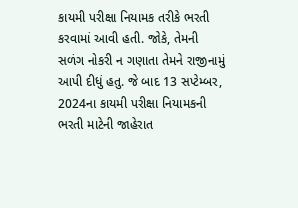કાયમી પરીક્ષા નિયામક તરીકે ભરતી કરવામાં આવી હતી. જોકે, તેમની સળંગ નોકરી ન ગણાતા તેમને રાજીનામું આપી દીધું હતુ. જે બાદ 13 સપ્ટેમ્બર, 2024ના કાયમી પરીક્ષા નિયામકની ભરતી માટેની જાહેરાત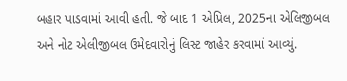બહાર પાડવામાં આવી હતી. જે બાદ 1 એપ્રિલ, 2025ના એલિજીબલ અને નોટ એલીજીબલ ઉમેદવારોનું લિસ્ટ જાહેર કરવામાં આવ્યું.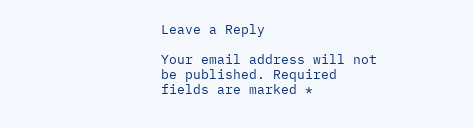Leave a Reply

Your email address will not be published. Required fields are marked *